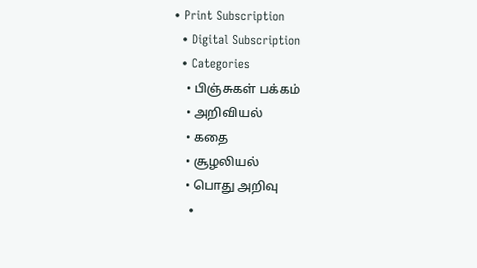• Print Subscription
  • Digital Subscription
  • Categories
    • பிஞ்சுகள் பக்கம்
    • அறிவியல்
    • கதை
    • சூழலியல்
    • பொது அறிவு
    •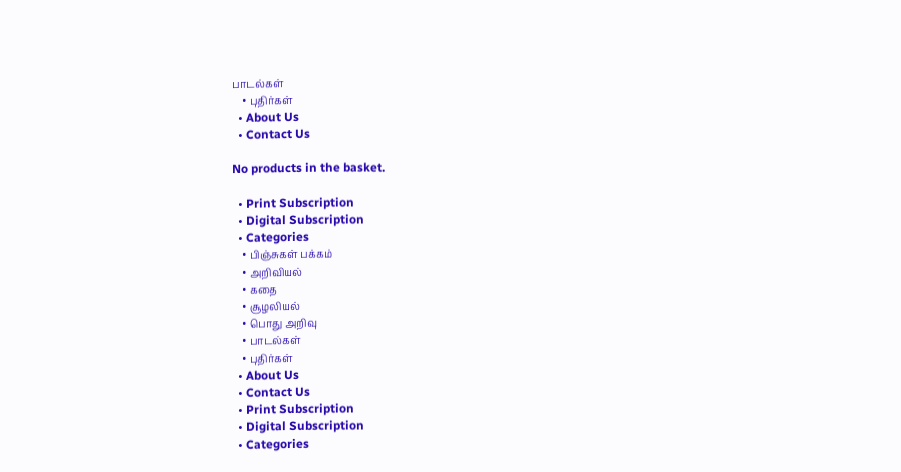பாடல்கள்
    • புதிர்கள்
  • About Us
  • Contact Us

No products in the basket.

  • Print Subscription
  • Digital Subscription
  • Categories
    • பிஞ்சுகள் பக்கம்
    • அறிவியல்
    • கதை
    • சூழலியல்
    • பொது அறிவு
    • பாடல்கள்
    • புதிர்கள்
  • About Us
  • Contact Us
  • Print Subscription
  • Digital Subscription
  • Categories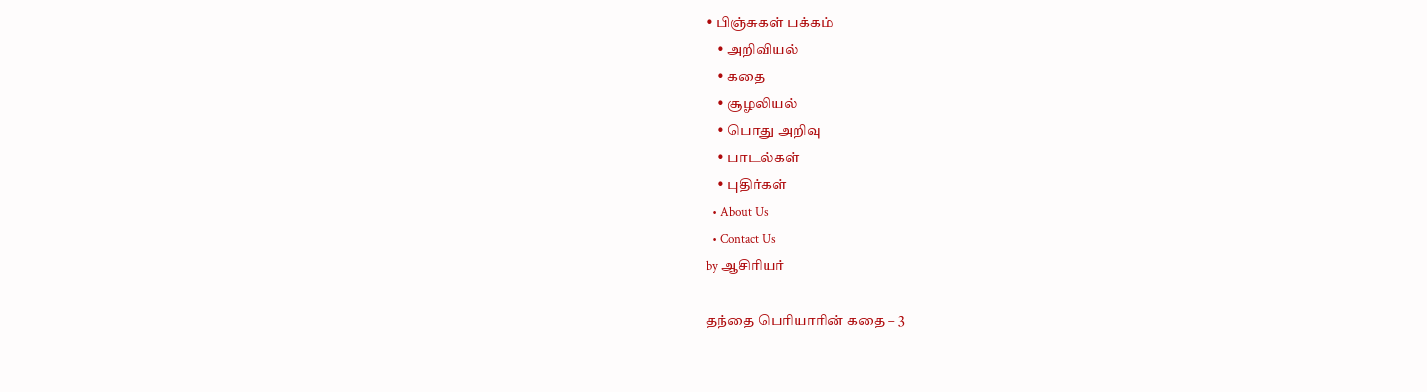• பிஞ்சுகள் பக்கம்
    • அறிவியல்
    • கதை
    • சூழலியல்
    • பொது அறிவு
    • பாடல்கள்
    • புதிர்கள்
  • About Us
  • Contact Us
by ஆசிரியர்

தந்தை பெரியாரின் கதை – 3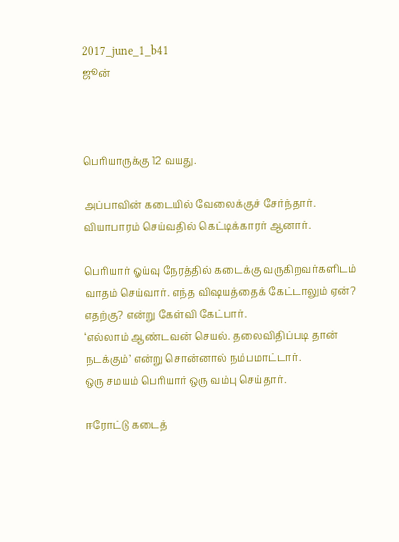2017_june_1_b41
ஜூன்



பெரியாருக்கு 12 வயது.

அப்பாவின் கடையில் வேலைக்குச் சேர்ந்தார். வியாபாரம் செய்வதில் கெட்டிக்காரர் ஆனார்.

பெரியார் ஓய்வு நேரத்தில் கடைக்கு வருகிறவர்களிடம் வாதம் செய்வார். எந்த விஷயத்தைக் கேட்டாலும் ஏன்? எதற்கு? என்று கேள்வி கேட்பார்.
‘எல்லாம் ஆண்டவன் செயல். தலைவிதிப்படி தான் நடக்கும்’ என்று சொன்னால் நம்பமாட்டார்.
ஒரு சமயம் பெரியார் ஒரு வம்பு செய்தார்.

ஈரோட்டு கடைத்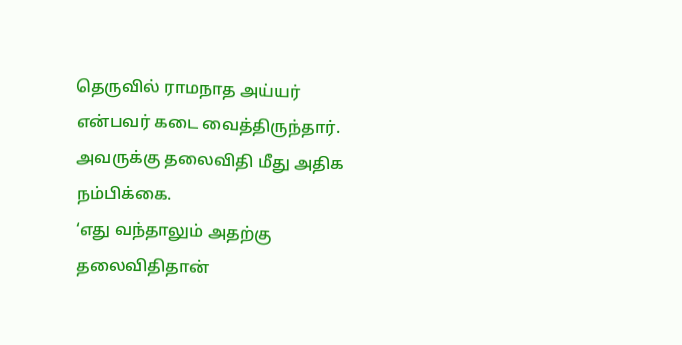தெருவில் ராமநாத அய்யர் என்பவர் கடை வைத்திருந்தார். அவருக்கு தலைவிதி மீது அதிக நம்பிக்கை.
‘எது வந்தாலும் அதற்கு தலைவிதிதான்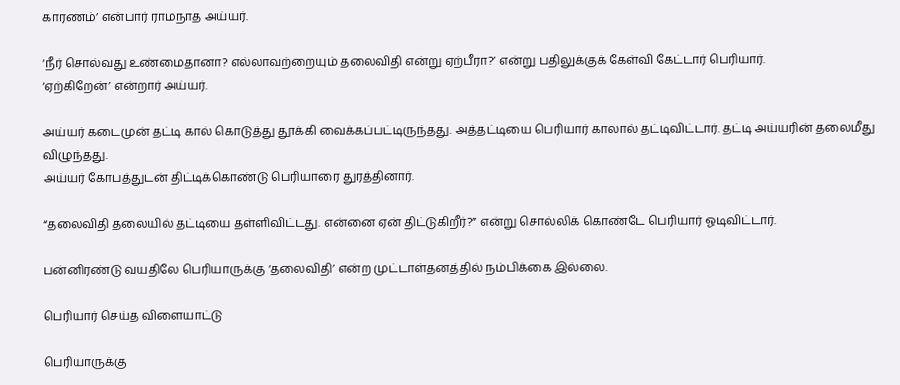காரணம்’ என்பார் ராமநாத அய்யர்.

‘நீர் சொல்வது உண்மைதானா? எல்லாவற்றையும் தலைவிதி என்று ஏற்பீரா?’ என்று பதிலுக்குக் கேள்வி கேட்டார் பெரியார்.
‘ஏற்கிறேன்’ என்றார் அய்யர்.

அய்யர் கடைமுன் தட்டி கால் கொடுத்து தூக்கி வைக்கப்பட்டிருந்தது. அத்தட்டியை பெரியார் காலால் தட்டிவிட்டார். தட்டி அய்யரின் தலைமீது விழுந்தது.
அய்யர் கோபத்துடன் திட்டிக்கொண்டு பெரியாரை துரத்தினார்.

“தலைவிதி தலையில் தட்டியை தள்ளிவிட்டது. என்னை ஏன் திட்டுகிறீர்?” என்று சொல்லிக் கொண்டே பெரியார் ஓடிவிட்டார்.

பன்னிரண்டு வயதிலே பெரியாருக்கு ‘தலைவிதி’ என்ற முட்டாள்தனத்தில் நம்பிக்கை இல்லை.

பெரியார் செய்த விளையாட்டு

பெரியாருக்கு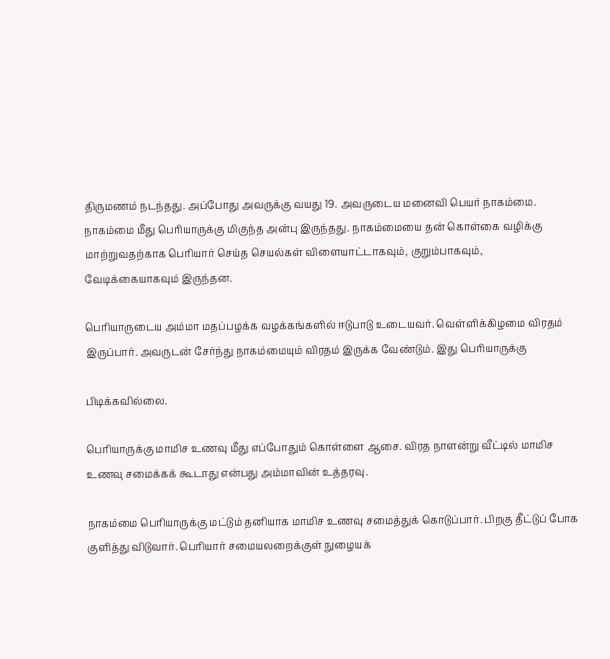திருமணம் நடந்தது. அப்போது அவருக்கு வயது 19. அவருடைய மனைவி பெயர் நாகம்மை. நாகம்மை மீது பெரியாருக்கு மிகுந்த அன்பு இருந்தது. நாகம்மையை தன் கொள்கை வழிக்கு மாற்றுவதற்காக பெரியார் செய்த செயல்கள் விளையாட்டாகவும், குறும்பாகவும், வேடிக்கையாகவும் இருந்தன.

பெரியாருடைய அம்மா மதப்பழக்க வழக்கங்களில் ஈடுபாடு உடையவர். வெள்ளிக்கிழமை விரதம் இருப்பார். அவருடன் சேர்ந்து நாகம்மையும் விரதம் இருக்க வேண்டும். இது பெரியாருக்கு

பிடிக்கவில்லை.

பெரியாருக்கு மாமிச உணவு மீது எப்போதும் கொள்ளை ஆசை. விரத நாளன்று வீட்டில் மாமிச உணவு சமைக்கக் கூடாது என்பது அம்மாவின் உத்தரவு.

நாகம்மை பெரியாருக்கு மட்டும் தனியாக மாமிச உணவு சமைத்துக் கொடுப்பார். பிறகு தீட்டுப் போக குளித்து விடுவார். பெரியார் சமையலறைக்குள் நுழையக்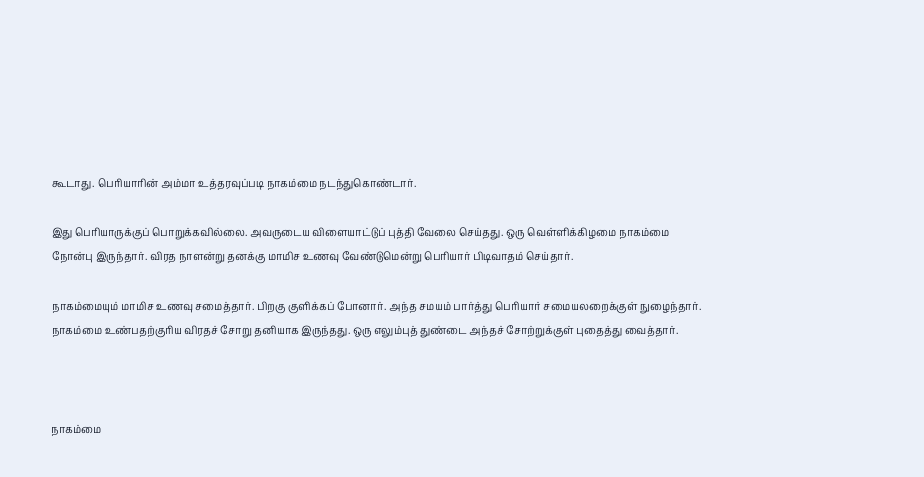கூடாது. பெரியாரின் அம்மா உத்தரவுப்படி நாகம்மை நடந்துகொண்டார்.

இது பெரியாருக்குப் பொறுக்கவில்லை. அவருடைய விளையாட்டுப் புத்தி வேலை செய்தது. ஒரு வெள்ளிக்கிழமை நாகம்மை நோன்பு இருந்தார். விரத நாளன்று தனக்கு மாமிச உணவு வேண்டுமென்று பெரியார் பிடிவாதம் செய்தார்.

நாகம்மையும் மாமிச உணவு சமைத்தார். பிறகு குளிக்கப் போனார். அந்த சமயம் பார்த்து பெரியார் சமையலறைக்குள் நுழைந்தார். நாகம்மை உண்பதற்குரிய விரதச் சோறு தனியாக இருந்தது. ஒரு எலும்புத் துண்டை அந்தச் சோற்றுக்குள் புதைத்து வைத்தார்.



நாகம்மை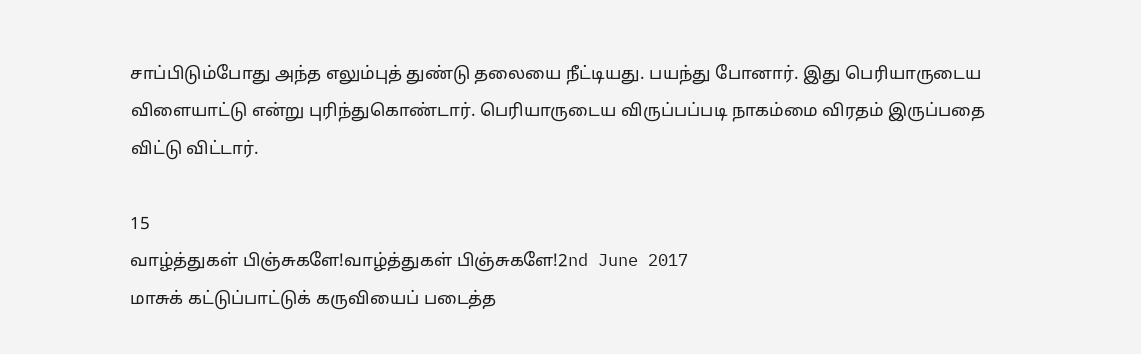சாப்பிடும்போது அந்த எலும்புத் துண்டு தலையை நீட்டியது. பயந்து போனார். இது பெரியாருடைய விளையாட்டு என்று புரிந்துகொண்டார். பெரியாருடைய விருப்பப்படி நாகம்மை விரதம் இருப்பதை விட்டு விட்டார்.

15
வாழ்த்துகள் பிஞ்சுகளே!வாழ்த்துகள் பிஞ்சுகளே!2nd June 2017
மாசுக் கட்டுப்பாட்டுக் கருவியைப் படைத்த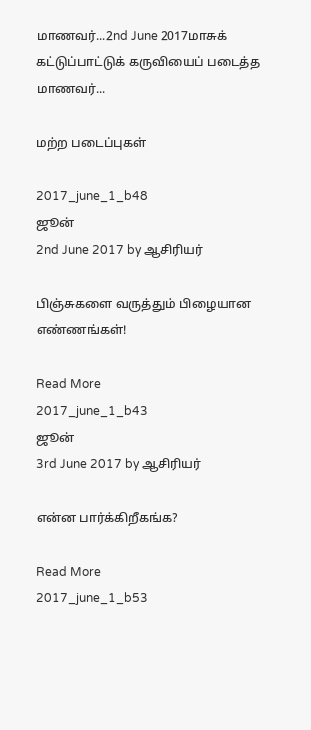மாணவர்...2nd June 2017மாசுக் கட்டுப்பாட்டுக் கருவியைப் படைத்த மாணவர்...

மற்ற படைப்புகள்

2017_june_1_b48
ஜூன்
2nd June 2017 by ஆசிரியர்

பிஞ்சுகளை வருத்தும் பிழையான எண்ணங்கள்!

Read More
2017_june_1_b43
ஜூன்
3rd June 2017 by ஆசிரியர்

என்ன பார்க்கிறீகங்க?

Read More
2017_june_1_b53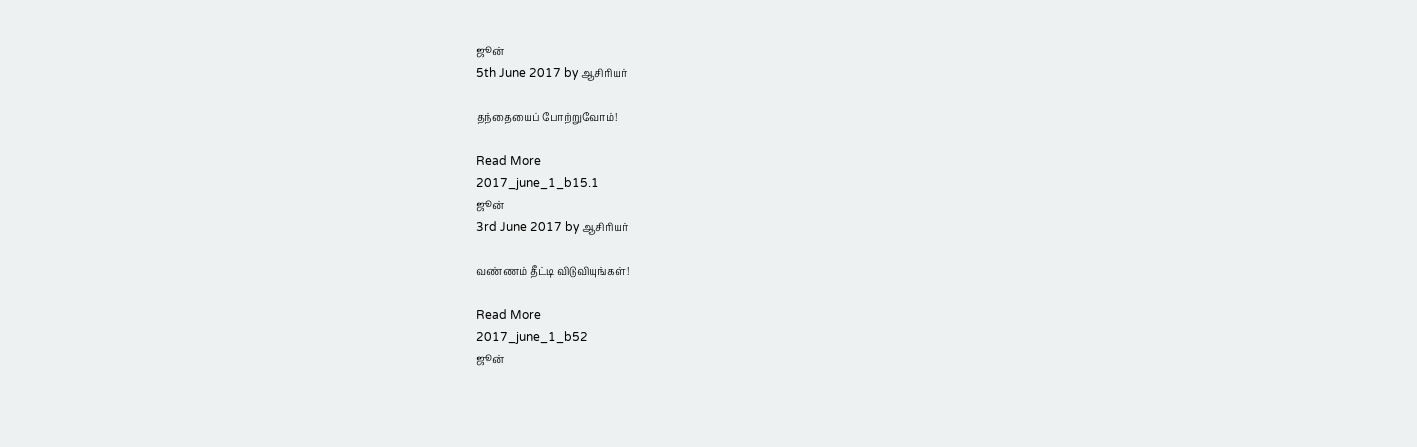ஜூன்
5th June 2017 by ஆசிரியர்

தந்தையைப் போற்றுவோம்!

Read More
2017_june_1_b15.1
ஜூன்
3rd June 2017 by ஆசிரியர்

வண்ணம் தீட்டி விடுவியுங்கள்!

Read More
2017_june_1_b52
ஜூன்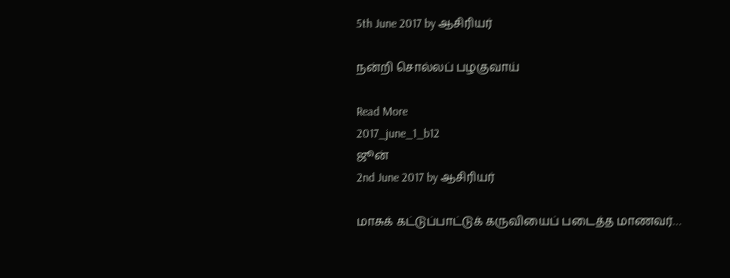5th June 2017 by ஆசிரியர்

நன்றி சொல்லப் பழகுவாய்

Read More
2017_june_1_b12
ஜூன்
2nd June 2017 by ஆசிரியர்

மாசுக் கட்டுப்பாட்டுக் கருவியைப் படைத்த மாணவர்…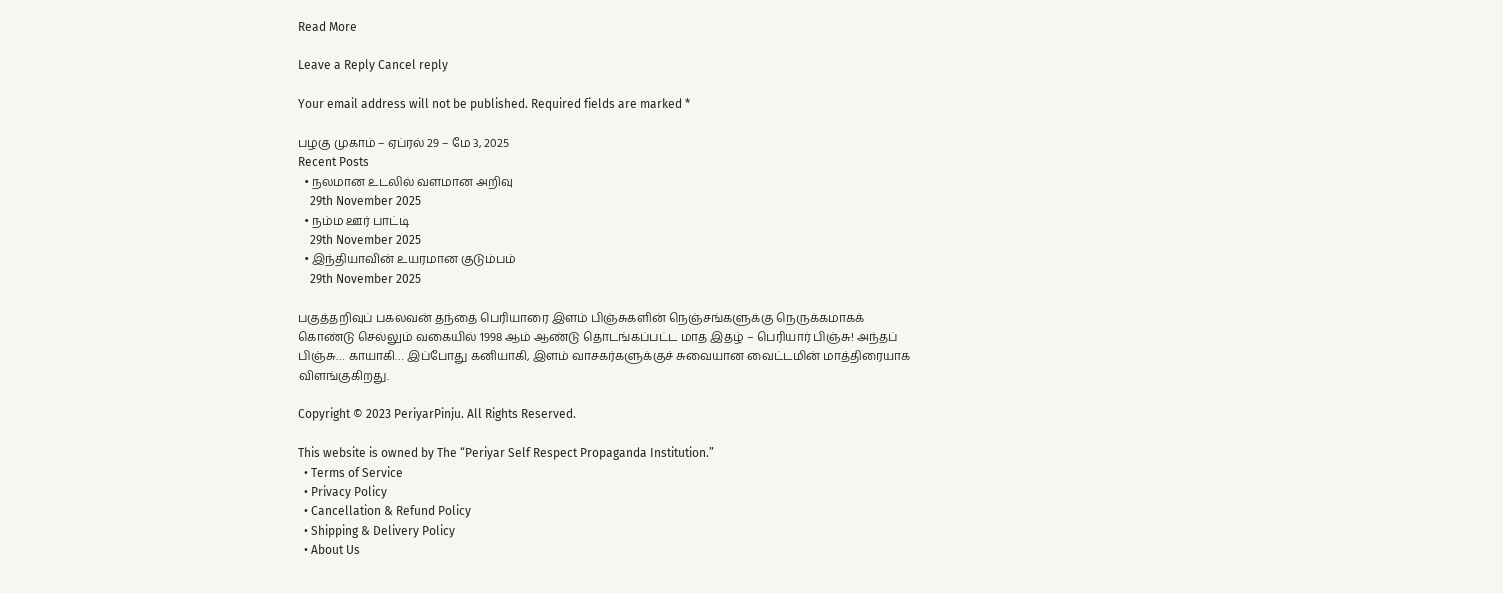Read More

Leave a Reply Cancel reply

Your email address will not be published. Required fields are marked *

பழகு முகாம் – ஏப்ரல் 29 – மே 3, 2025
Recent Posts
  • நலமான உடலில் வளமான அறிவு
    29th November 2025
  • நம்ம ஊர் பாட்டி
    29th November 2025
  • இந்தியாவின் உயரமான குடும்பம்
    29th November 2025

பகுத்தறிவுப் பகலவன் தந்தை பெரியாரை இளம் பிஞ்சுகளின் நெஞ்சங்களுக்கு நெருக்கமாகக் கொண்டு செல்லும் வகையில் 1998 ஆம் ஆண்டு தொடங்கப்பட்ட மாத இதழ் – பெரியார் பிஞ்சு! அந்தப் பிஞ்சு… காயாகி… இப்போது கனியாகி, இளம் வாசகர்களுக்குச் சுவையான வைட்டமின் மாத்திரையாக விளங்குகிறது.

Copyright © 2023 PeriyarPinju. All Rights Reserved.

This website is owned by The “Periyar Self Respect Propaganda Institution.”
  • Terms of Service
  • Privacy Policy
  • Cancellation & Refund Policy
  • Shipping & Delivery Policy
  • About Us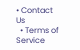• Contact Us
  • Terms of Service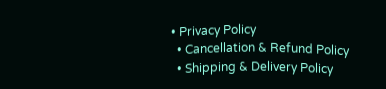• Privacy Policy
  • Cancellation & Refund Policy
  • Shipping & Delivery Policy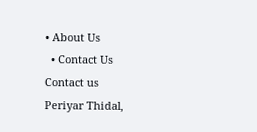• About Us
  • Contact Us
Contact us
Periyar Thidal,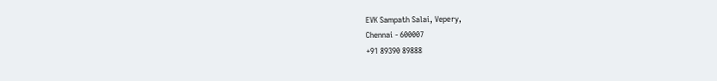EVK Sampath Salai, Vepery,
Chennai - 600007
+91 89390 89888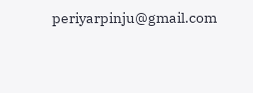periyarpinju@gmail.com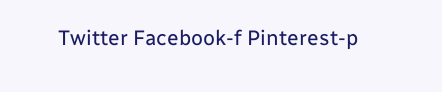Twitter Facebook-f Pinterest-p